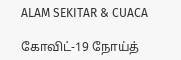ALAM SEKITAR & CUACA

கோவிட்-19 நோய்த்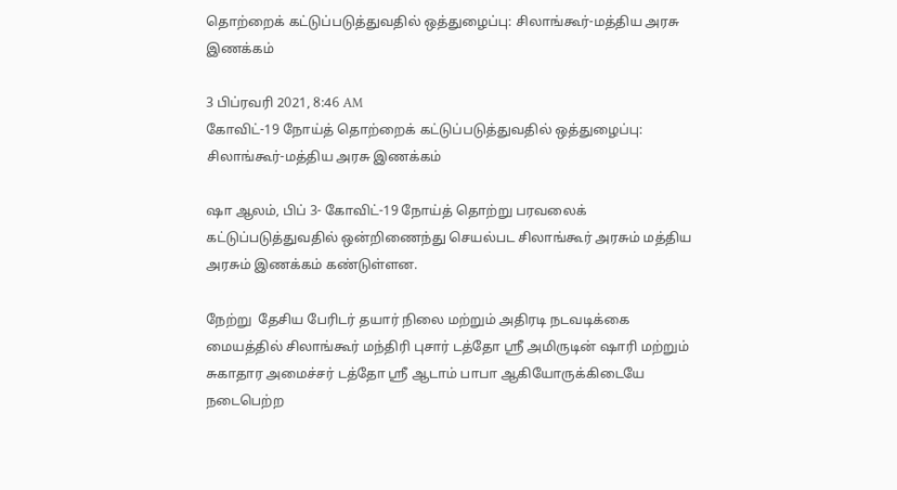தொற்றைக் கட்டுப்படுத்துவதில் ஒத்துழைப்பு: சிலாங்கூர்-மத்திய அரசு இணக்கம்

3 பிப்ரவரி 2021, 8:46 AM
கோவிட்-19 நோய்த் தொற்றைக் கட்டுப்படுத்துவதில் ஒத்துழைப்பு: சிலாங்கூர்-மத்திய அரசு இணக்கம்

ஷா ஆலம், பிப் 3- கோவிட்-19 நோய்த் தொற்று பரவலைக் கட்டுப்படுத்துவதில் ஒன்றிணைந்து செயல்பட சிலாங்கூர் அரசும் மத்திய அரசும் இணக்கம் கண்டுள்ளன.

நேற்று  தேசிய பேரிடர் தயார் நிலை மற்றும் அதிரடி நடவடிக்கை மையத்தில் சிலாங்கூர் மந்திரி புசார் டத்தோ ஸ்ரீ அமிருடின் ஷாரி மற்றும் சுகாதார அமைச்சர் டத்தோ ஸ்ரீ ஆடாம் பாபா ஆகியோருக்கிடையே நடைபெற்ற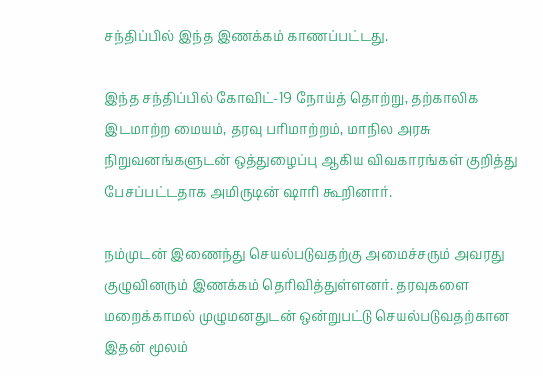சந்திப்பில் இந்த இணக்கம் காணப்பட்டது.

இந்த சந்திப்பில் கோவிட்-19 நோய்த் தொற்று, தற்காலிக இடமாற்ற மையம், தரவு பரிமாற்றம், மாநில அரசு நிறுவனங்களுடன் ஒத்துழைப்பு ஆகிய விவகாரங்கள் குறித்து பேசப்பட்டதாக அமிருடின் ஷாரி கூறினார்.

நம்முடன் இணைந்து செயல்படுவதற்கு அமைச்சரும் அவரது குழுவினரும் இணக்கம் தெரிவித்துள்ளனர். தரவுகளை மறைக்காமல் முழுமனதுடன் ஒன்றுபட்டு செயல்படுவதற்கான இதன் மூலம்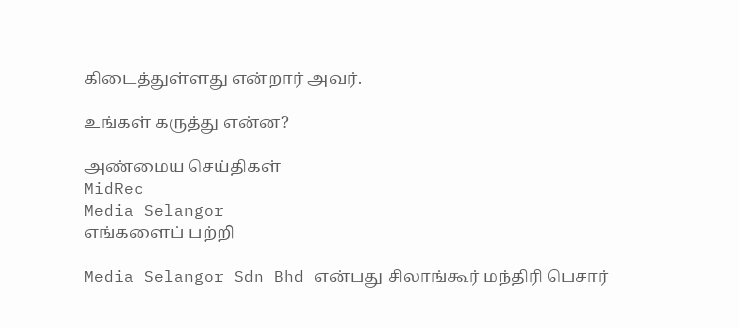கிடைத்துள்ளது என்றார் அவர்.

உங்கள் கருத்து என்ன?

அண்மைய செய்திகள்
MidRec
Media Selangor
எங்களைப் பற்றி

Media Selangor Sdn Bhd என்பது சிலாங்கூர் மந்திரி பெசார்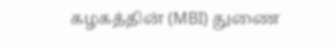கழகத்தின் (MBI) துணை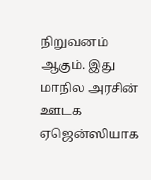நிறுவனம் ஆகும். இது மாநில அரசின் ஊடக ஏஜென்ஸியாக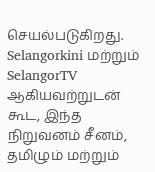செயல்படுகிறது. Selangorkini மற்றும் SelangorTV ஆகியவற்றுடன் கூட, இந்த நிறுவனம் சீனம், தமிழும் மற்றும்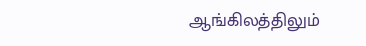ஆங்கிலத்திலும்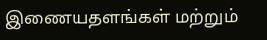இணையதளங்கள் மற்றும்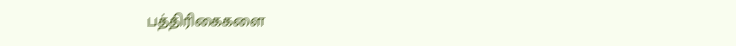பத்திரிகைகளை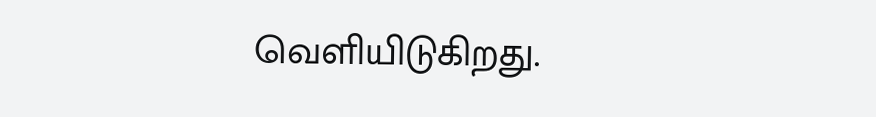வெளியிடுகிறது.